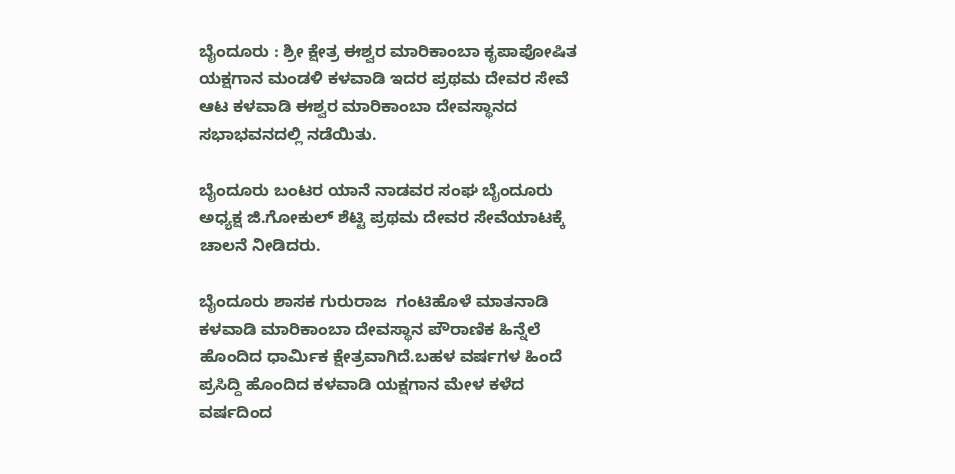ಬೈಂದೂರು : ಶ್ರೀ ಕ್ಷೇತ್ರ ಈಶ್ವರ ಮಾರಿಕಾಂಬಾ ಕೃಪಾಪೋಷಿತ ಯಕ್ಷಗಾನ ಮಂಡಳಿ ಕಳವಾಡಿ ಇದರ ಪ್ರಥಮ ದೇವರ ಸೇವೆ ಆಟ ಕಳವಾಡಿ ಈಶ್ವರ ಮಾರಿಕಾಂಬಾ ದೇವಸ್ಥಾನದ ಸಭಾಭವನದಲ್ಲಿ ನಡೆಯಿತು.

ಬೈಂದೂರು ಬಂಟರ ಯಾನೆ ನಾಡವರ ಸಂಘ ಬೈಂದೂರು ಅಧ್ಯಕ್ಷ ಜಿ.ಗೋಕುಲ್ ಶೆಟ್ಟಿ ಪ್ರಥಮ ದೇವರ ಸೇವೆಯಾಟಕ್ಕೆ ಚಾಲನೆ ನೀಡಿದರು.

ಬೈಂದೂರು ಶಾಸಕ ಗುರುರಾಜ  ಗಂಟಿಹೊಳೆ ಮಾತನಾಡಿ ಕಳವಾಡಿ ಮಾರಿಕಾಂಬಾ ದೇವಸ್ಥಾನ ಪೌರಾಣಿಕ ಹಿನ್ನೆಲೆ ಹೊಂದಿದ ಧಾರ್ಮಿಕ ಕ್ಷೇತ್ರವಾಗಿದೆ.ಬಹಳ ವರ್ಷಗಳ ಹಿಂದೆ ಪ್ರಸಿದ್ದಿ ಹೊಂದಿದ ಕಳವಾಡಿ ಯಕ್ಷಗಾನ ಮೇಳ ಕಳೆದ ವರ್ಷದಿಂದ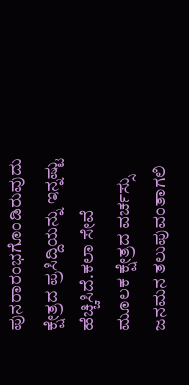ಪುನರಾರಂಭಗೊಂಡಿರುವುದು ಕ್ಷೇತ್ರದ ಪ್ರಸಿದ್ದಿಯನ್ನು ಇನ್ನಷ್ಟು ಹೆಚ್ಚಿಸಿದೆ.ಕಲಾ ಸೇವೆ ಮೂಲಕ ಕ್ಷೇತ್ರದ ವರ್ಚಸ್ಸು ಜನಮನ ತಲುಪುವಂತಾಗಲಿ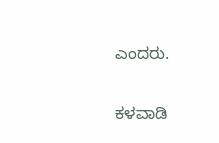ಎಂದರು.

ಕಳವಾಡಿ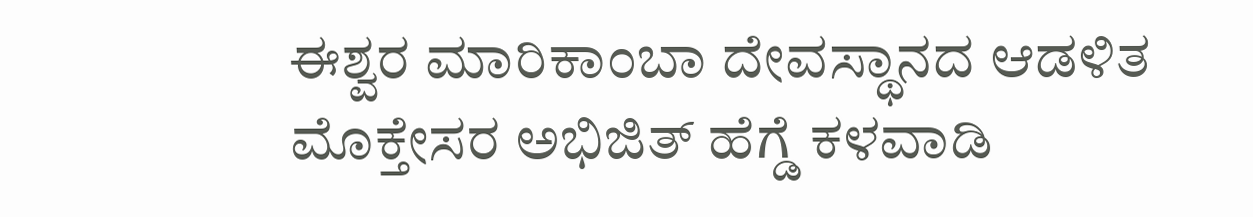ಈಶ್ವರ ಮಾರಿಕಾಂಬಾ ದೇವಸ್ಥಾನದ ಆಡಳಿತ ಮೊಕ್ತೇಸರ ಅಭಿಜಿತ್ ಹೆಗ್ಡೆ ಕಳವಾಡಿ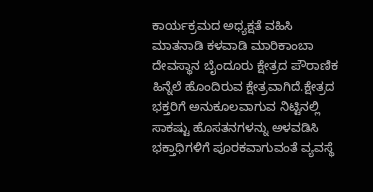ಕಾರ್ಯಕ್ರಮದ ಅಧ್ಯಕ್ಷತೆ ವಹಿಸಿ ಮಾತನಾಡಿ ಕಳವಾಡಿ ಮಾರಿಕಾಂಬಾ ದೇವಸ್ಥಾನ ಬೈಂದೂರು ಕ್ಷೇತ್ರದ ಪೌರಾಣಿಕ ಹಿನ್ನೆಲೆ ಹೊಂದಿರುವ ಕ್ಷೇತ್ರವಾಗಿದೆ.ಕ್ಷೇತ್ರದ ಭಕ್ತರಿಗೆ ಅನುಕೂಲವಾಗುವ ನಿಟ್ಟಿನಲ್ಲಿ ಸಾಕಷ್ಟು ಹೊಸತನಗಳನ್ನು ಅಳವಡಿಸಿ ಭಕ್ತಾಧಿಗಳಿಗೆ ಪೂರಕವಾಗುವಂತೆ ವ್ಯವಸ್ಥೆ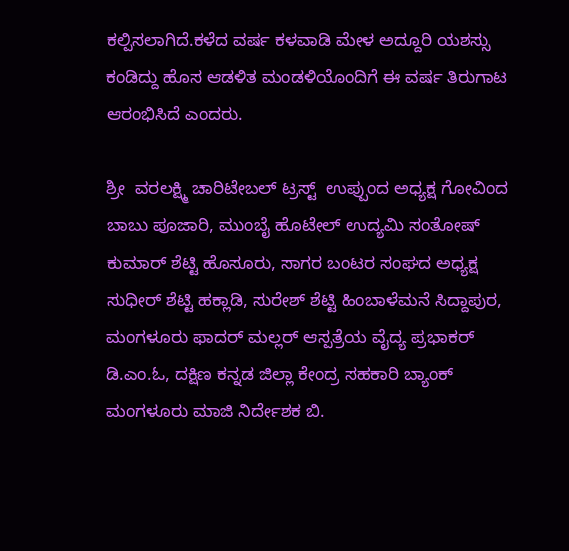ಕಲ್ಪಿಸಲಾಗಿದೆ.ಕಳೆದ ವರ್ಷ ಕಳವಾಡಿ ಮೇಳ ಅದ್ದೂರಿ ಯಶಸ್ಸು ಕಂಡಿದ್ದು ಹೊಸ ಆಡಳಿತ ಮಂಡಳಿಯೊಂದಿಗೆ ಈ ವರ್ಷ ತಿರುಗಾಟ ಆರಂಭಿಸಿದೆ ಎಂದರು.

ಶ್ರೀ  ವರಲಕ್ಷ್ಮಿ ಚಾರಿಟೇಬಲ್ ಟ್ರಸ್ಟ್  ಉಪ್ಪುಂದ ಅಧ್ಯಕ್ಷ ಗೋವಿಂದ ಬಾಬು ಪೂಜಾರಿ, ಮುಂಬೈ ಹೊಟೇಲ್ ಉದ್ಯಮಿ ಸಂತೋಷ್ ಕುಮಾರ್ ಶೆಟ್ಟಿ ಹೊಸೂರು, ಸಾಗರ ಬಂಟರ ಸಂಘದ ಅಧ್ಯಕ್ಷ ಸುಧೀರ್ ಶೆಟ್ಟಿ ಹಕ್ಲಾಡಿ, ಸುರೇಶ್ ಶೆಟ್ಟಿ ಹಿಂಬಾಳೆಮನೆ ಸಿದ್ದಾಪುರ, ಮಂಗಳೂರು ಫಾದರ್ ಮಲ್ಲರ್ ಆಸ್ಪತ್ರೆಯ ವೈದ್ಯ ಪ್ರಭಾಕರ್ ಡಿ.ಎಂ.ಓ, ದಕ್ಷಿಣ ಕನ್ನಡ ಜಿಲ್ಲಾ ಕೇಂದ್ರ ಸಹಕಾರಿ ಬ್ಯಾಂಕ್ ಮಂಗಳೂರು ಮಾಜಿ ನಿರ್ದೇಶಕ ಬಿ.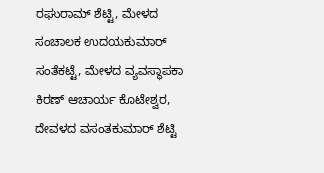ರಘುರಾಮ್ ಶೆಟ್ಟಿ, ಮೇಳದ ಸಂಚಾಲಕ ಉದಯಕುಮಾರ್ ಸಂತೆಕಟ್ಟೆ, ಮೇಳದ ವ್ಯವಸ್ಥಾಪಕಾ ಕಿರಣ್ ಆಚಾರ್ಯ ಕೊಟೇಶ್ವರ, ದೇವಳದ ವಸಂತಕುಮಾರ್ ಶೆಟ್ಟಿ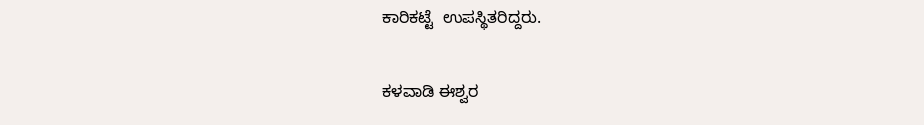ಕಾರಿಕಟ್ಟೆ  ಉಪಸ್ಥಿತರಿದ್ದರು.

ಕಳವಾಡಿ ಈಶ್ವರ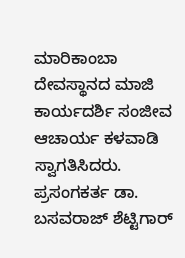ಮಾರಿಕಾಂಬಾ ದೇವಸ್ಥಾನದ ಮಾಜಿ ಕಾರ್ಯದರ್ಶಿ ಸಂಜೀವ ಆಚಾರ್ಯ ಕಳವಾಡಿ ಸ್ವಾಗತಿಸಿದರು. ಪ್ರಸಂಗಕರ್ತ ಡಾ. ಬಸವರಾಜ್ ಶೆಟ್ಟಿಗಾರ್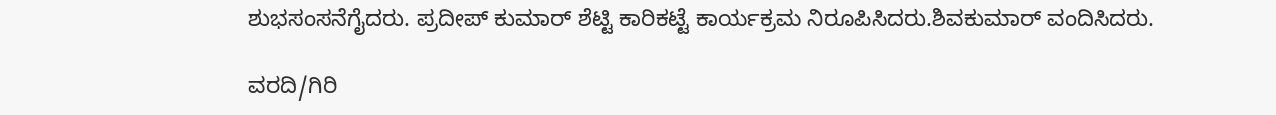ಶುಭಸಂಸನೆಗೈದರು. ಪ್ರದೀಪ್ ಕುಮಾರ್ ಶೆಟ್ಟಿ ಕಾರಿಕಟ್ಟೆ ಕಾರ್ಯಕ್ರಮ ನಿರೂಪಿಸಿದರು.ಶಿವಕುಮಾರ್ ವಂದಿಸಿದರು.

ವರದಿ/ಗಿರಿ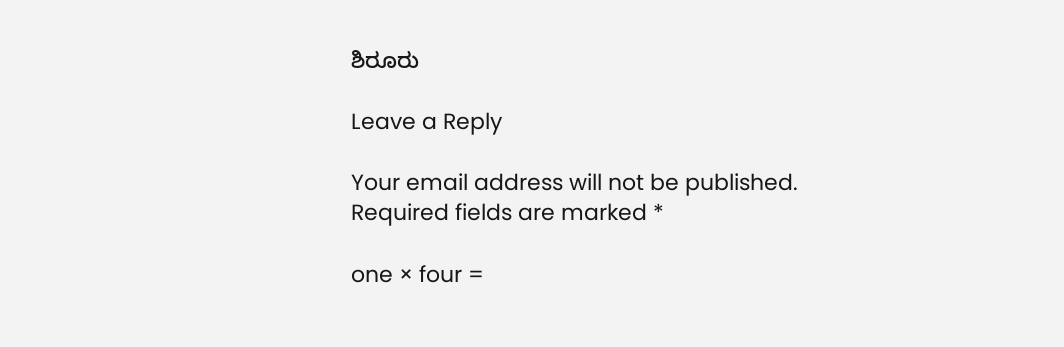ಶಿರೂರು

Leave a Reply

Your email address will not be published. Required fields are marked *

one × four =